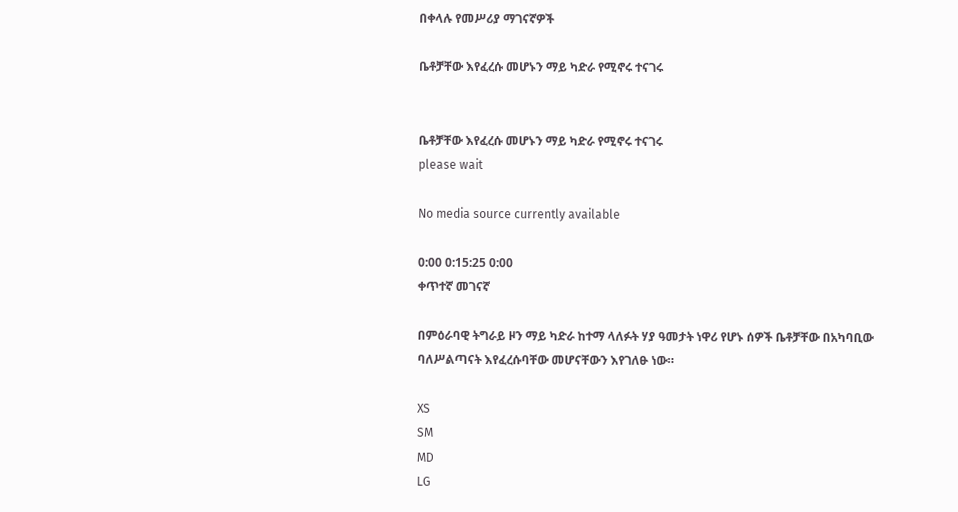በቀላሉ የመሥሪያ ማገናኛዎች

ቤቶቻቸው እየፈረሱ መሆኑን ማይ ካድራ የሚኖሩ ተናገሩ


ቤቶቻቸው እየፈረሱ መሆኑን ማይ ካድራ የሚኖሩ ተናገሩ
please wait

No media source currently available

0:00 0:15:25 0:00
ቀጥተኛ መገናኛ

በምዕራባዊ ትግራይ ዞን ማይ ካድራ ከተማ ላለፉት ሃያ ዓመታት ነዋሪ የሆኑ ሰዎች ቤቶቻቸው በአካባቢው ባለሥልጣናት እየፈረሱባቸው መሆናቸውን እየገለፁ ነው።

XS
SM
MD
LG